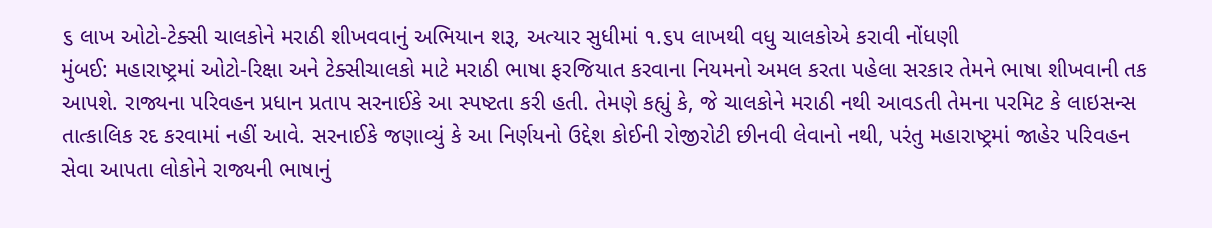૬ લાખ ઓટો-ટેક્સી ચાલકોને મરાઠી શીખવવાનું અભિયાન શરૂ, અત્યાર સુધીમાં ૧.૬૫ લાખથી વધુ ચાલકોએ કરાવી નોંધણી
મુંબઈ: મહારાષ્ટ્રમાં ઓટો-રિક્ષા અને ટેક્સીચાલકો માટે મરાઠી ભાષા ફરજિયાત કરવાના નિયમનો અમલ કરતા પહેલા સરકાર તેમને ભાષા શીખવાની તક આપશે. રાજ્યના પરિવહન પ્રધાન પ્રતાપ સરનાઈકે આ સ્પષ્ટતા કરી હતી. તેમણે કહ્યું કે, જે ચાલકોને મરાઠી નથી આવડતી તેમના પરમિટ કે લાઇસન્સ તાત્કાલિક રદ કરવામાં નહીં આવે. સરનાઈકે જણાવ્યું કે આ નિર્ણયનો ઉદ્દેશ કોઈની રોજીરોટી છીનવી લેવાનો નથી, પરંતુ મહારાષ્ટ્રમાં જાહેર પરિવહન સેવા આપતા લોકોને રાજ્યની ભાષાનું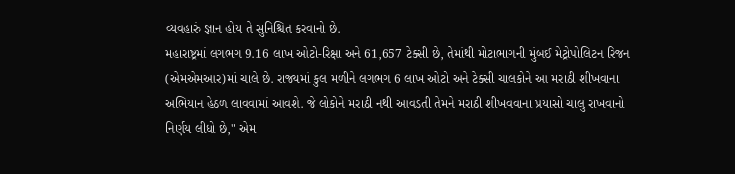વ્યવહારું જ્ઞાન હોય તે સુનિશ્ચિત કરવાનો છે.
મહારાષ્ટ્રમાં લગભગ 9.16 લાખ ઓટો-રિક્ષા અને 61,657 ટેક્સી છે, તેમાંથી મોટાભાગની મુંબઈ મેટ્રોપોલિટન રિજન (એમએમઆર)માં ચાલે છે. રાજ્યમાં કુલ મળીને લગભગ 6 લાખ ઓટો અને ટેક્સી ચાલકોને આ મરાઠી શીખવાના અભિયાન હેઠળ લાવવામાં આવશે. જે લોકોને મરાઠી નથી આવડતી તેમને મરાઠી શીખવવાના પ્રયાસો ચાલુ રાખવાનો નિર્ણય લીધો છે," એમ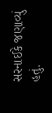સરનાઈકે જણાવ્યું હતું.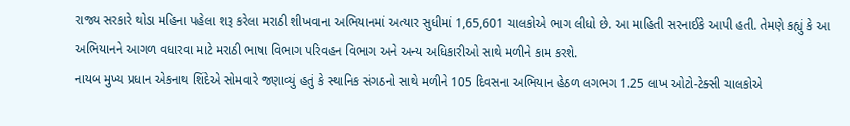રાજ્ય સરકારે થોડા મહિના પહેલા શરૂ કરેલા મરાઠી શીખવાના અભિયાનમાં અત્યાર સુધીમાં 1,65,601 ચાલકોએ ભાગ લીધો છે. આ માહિતી સરનાઈકે આપી હતી. તેમણે કહ્યું કે આ અભિયાનને આગળ વધારવા માટે મરાઠી ભાષા વિભાગ પરિવહન વિભાગ અને અન્ય અધિકારીઓ સાથે મળીને કામ કરશે.
નાયબ મુખ્ય પ્રધાન એકનાથ શિંદેએ સોમવારે જણાવ્યું હતું કે સ્થાનિક સંગઠનો સાથે મળીને 105 દિવસના અભિયાન હેઠળ લગભગ 1.25 લાખ ઓટો-ટેક્સી ચાલકોએ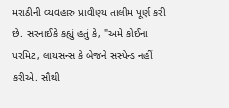મરાઠીની વ્યવહારુ પ્રાવીણ્ય તાલીમ પૂર્ણ કરી છે. સરનાઈકે કહ્યું હતું કે, "અમે કોઈના પરમિટ, લાયસન્સ કે બેજને સસ્પેન્ડ નહીં કરીએ. સૌથી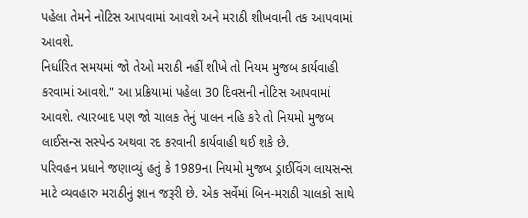પહેલા તેમને નોટિસ આપવામાં આવશે અને મરાઠી શીખવાની તક આપવામાં આવશે.
નિર્ધારિત સમયમાં જો તેઓ મરાઠી નહીં શીખે તો નિયમ મુજબ કાર્યવાહી કરવામાં આવશે." આ પ્રક્રિયામાં પહેલા 30 દિવસની નોટિસ આપવામાં આવશે. ત્યારબાદ પણ જો ચાલક તેનું પાલન નહિ કરે તો નિયમો મુજબ લાઈસન્સ સસ્પેન્ડ અથવા રદ કરવાની કાર્યવાહી થઈ શકે છે.
પરિવહન પ્રધાને જણાવ્યું હતું કે 1989ના નિયમો મુજબ ડ્રાઈવિંગ લાયસન્સ માટે વ્યવહારુ મરાઠીનું જ્ઞાન જરૂરી છે. એક સર્વેમાં બિન-મરાઠી ચાલકો સાથે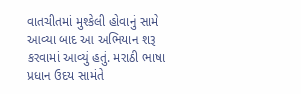વાતચીતમાં મુશ્કેલી હોવાનું સામે આવ્યા બાદ આ અભિયાન શરૂ કરવામાં આવ્યું હતું. મરાઠી ભાષા પ્રધાન ઉદય સામંતે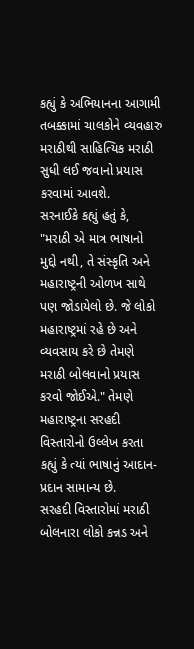કહ્યું કે અભિયાનના આગામી તબક્કામાં ચાલકોને વ્યવહારુ મરાઠીથી સાહિત્યિક મરાઠી સુધી લઈ જવાનો પ્રયાસ કરવામાં આવશે.
સરનાઈકે કહ્યું હતું કે, "મરાઠી એ માત્ર ભાષાનો મુદ્દો નથી, તે સંસ્કૃતિ અને મહારાષ્ટ્રની ઓળખ સાથે પણ જોડાયેલો છે. જે લોકો મહારાષ્ટ્રમાં રહે છે અને વ્યવસાય કરે છે તેમણે મરાઠી બોલવાનો પ્રયાસ કરવો જોઈએ." તેમણે મહારાષ્ટ્રના સરહદી વિસ્તારોનો ઉલ્લેખ કરતા કહ્યું કે ત્યાં ભાષાનું આદાન-પ્રદાન સામાન્ય છે.
સરહદી વિસ્તારોમાં મરાઠી બોલનારા લોકો કન્નડ અને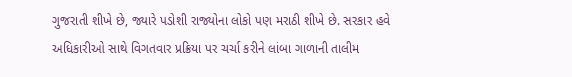ગુજરાતી શીખે છે, જ્યારે પડોશી રાજ્યોના લોકો પણ મરાઠી શીખે છે. સરકાર હવે અધિકારીઓ સાથે વિગતવાર પ્રક્રિયા પર ચર્ચા કરીને લાંબા ગાળાની તાલીમ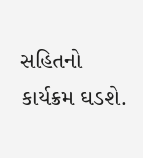સહિતનો કાર્યક્રમ ઘડશે.